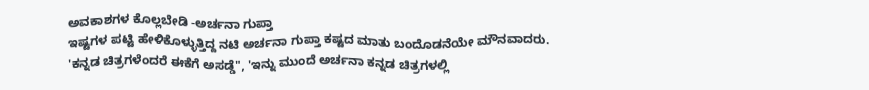ಅವಕಾಶಗಳ ಕೊಲ್ಲಬೇಡಿ -ಅರ್ಚನಾ ಗುಪ್ತಾ
ಇಷ್ಟಗಳ ಪಟ್ಟಿ ಹೇಳಿಕೊಳ್ಳುತ್ತಿದ್ದ ನಟಿ ಅರ್ಚನಾ ಗುಪ್ತಾ ಕಷ್ಟದ ಮಾತು ಬಂದೊಡನೆಯೇ ಮೌನವಾದರು. 'ಕನ್ನಡ ಚಿತ್ರಗಳೆಂದರೆ ಈಕೆಗೆ ಅಸಡ್ಡೆ", 'ಇನ್ನು ಮುಂದೆ ಅರ್ಚನಾ ಕನ್ನಡ ಚಿತ್ರಗಳಲ್ಲಿ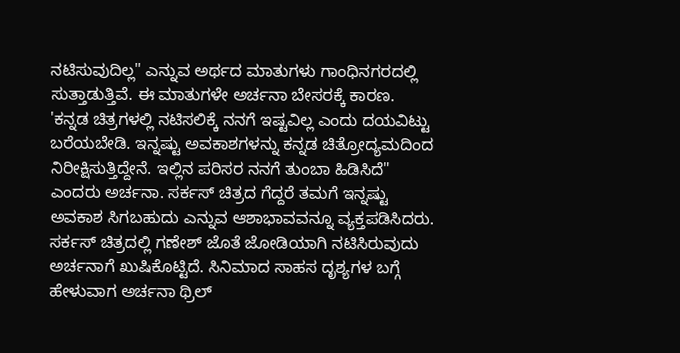ನಟಿಸುವುದಿಲ್ಲ" ಎನ್ನುವ ಅರ್ಥದ ಮಾತುಗಳು ಗಾಂಧಿನಗರದಲ್ಲಿ ಸುತ್ತಾಡುತ್ತಿವೆ. ಈ ಮಾತುಗಳೇ ಅರ್ಚನಾ ಬೇಸರಕ್ಕೆ ಕಾರಣ.
'ಕನ್ನಡ ಚಿತ್ರಗಳಲ್ಲಿ ನಟಿಸಲಿಕ್ಕೆ ನನಗೆ ಇಷ್ಟವಿಲ್ಲ ಎಂದು ದಯವಿಟ್ಟು ಬರೆಯಬೇಡಿ. ಇನ್ನಷ್ಟು ಅವಕಾಶಗಳನ್ನು ಕನ್ನಡ ಚಿತ್ರೋದ್ಯಮದಿಂದ ನಿರೀಕ್ಷಿಸುತ್ತಿದ್ದೇನೆ. ಇಲ್ಲಿನ ಪರಿಸರ ನನಗೆ ತುಂಬಾ ಹಿಡಿಸಿದೆ" ಎಂದರು ಅರ್ಚನಾ. ಸರ್ಕಸ್ ಚಿತ್ರದ ಗೆದ್ದರೆ ತಮಗೆ ಇನ್ನಷ್ಟು ಅವಕಾಶ ಸಿಗಬಹುದು ಎನ್ನುವ ಆಶಾಭಾವವನ್ನೂ ವ್ಯಕ್ತಪಡಿಸಿದರು.
ಸರ್ಕಸ್ ಚಿತ್ರದಲ್ಲಿ ಗಣೇಶ್ ಜೊತೆ ಜೋಡಿಯಾಗಿ ನಟಿಸಿರುವುದು ಅರ್ಚನಾಗೆ ಖುಷಿಕೊಟ್ಟಿದೆ. ಸಿನಿಮಾದ ಸಾಹಸ ದೃಶ್ಯಗಳ ಬಗ್ಗೆ ಹೇಳುವಾಗ ಅರ್ಚನಾ ಥ್ರಿಲ್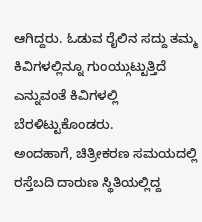ಆಗಿದ್ದರು. ಓಡುವ ರೈಲಿನ ಸದ್ದು ತಮ್ಮ ಕಿವಿಗಳಲ್ಲಿನ್ನೂ ಗುಂಯ್ಗುಟ್ಟುತ್ತಿದೆ ಎನ್ನುವಂತೆ ಕಿವಿಗಳಲ್ಲಿ ಬೆರಳಿಟ್ಟುಕೊಂಡರು.
ಅಂದಹಾಗೆ, ಚಿತ್ರೀಕರಣ ಸಮಯದಲ್ಲಿ ರಸ್ತೆಬದಿ ದಾರುಣ ಸ್ಥಿತಿಯಲ್ಲಿದ್ದ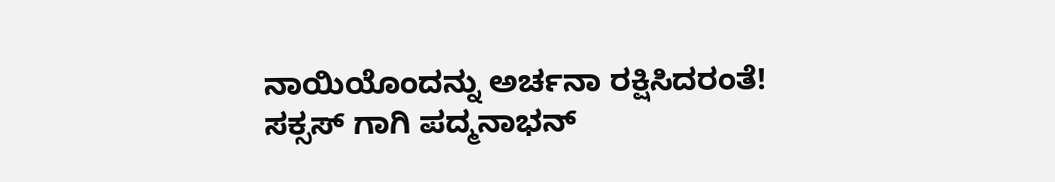ನಾಯಿಯೊಂದನ್ನು ಅರ್ಚನಾ ರಕ್ಷಿಸಿದರಂತೆ!
ಸಕ್ಸಸ್ ಗಾಗಿ ಪದ್ಮನಾಭನ್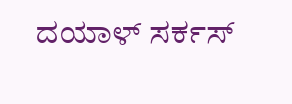ದಯಾಳ್ ಸರ್ಕಸ್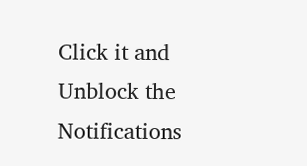Click it and Unblock the Notifications